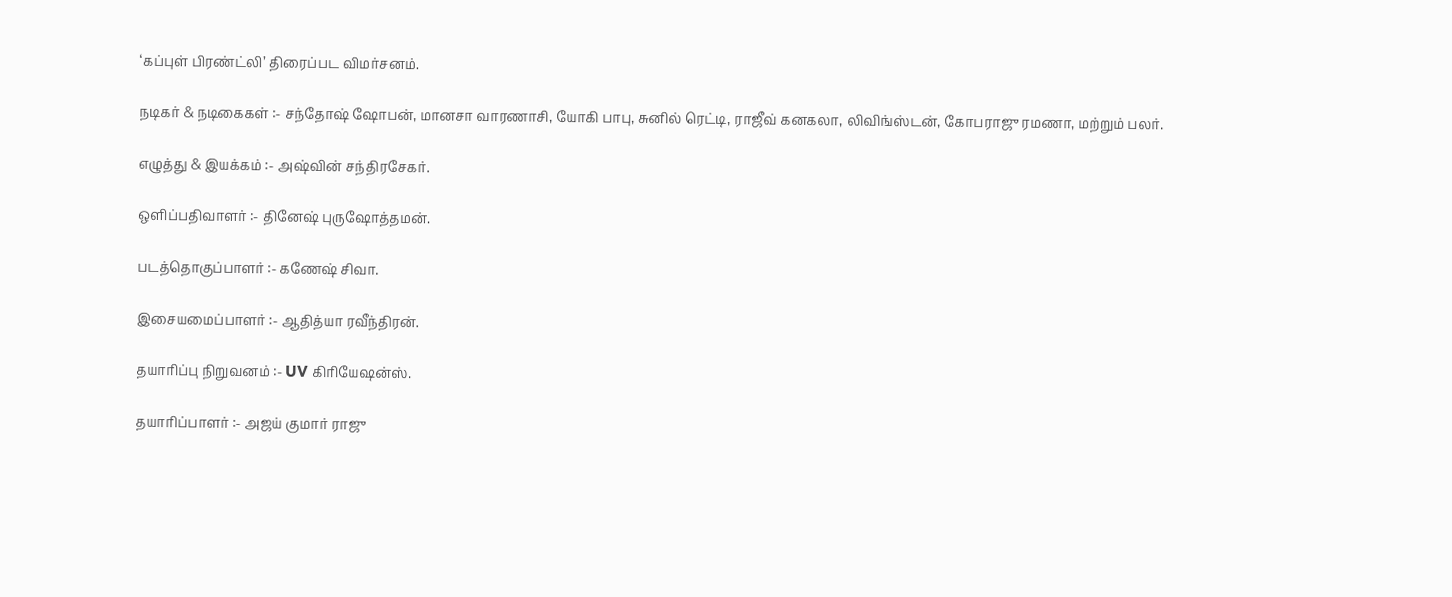‘கப்புள் பிரண்ட்லி’ திரைப்பட விமர்சனம்.

நடிகர் & நடிகைகள் :- சந்தோஷ் ஷோபன், மானசா வாரணாசி, யோகி பாபு, சுனில் ரெட்டி, ராஜீவ் கனகலா, லிவிங்ஸ்டன், கோபராஜு ரமணா, மற்றும் பலர்.

எழுத்து & இயக்கம் :- அஷ்வின் சந்திரசேகர்.

ஒளிப்பதிவாளர் :- தினேஷ் புருஷோத்தமன்.

படத்தொகுப்பாளர் :- கணேஷ் சிவா.

இசையமைப்பாளர் :- ஆதித்யா ரவீந்திரன்.

தயாரிப்பு நிறுவனம் :- UV கிரியேஷன்ஸ்.

தயாரிப்பாளர் :- அஜய் குமார் ராஜு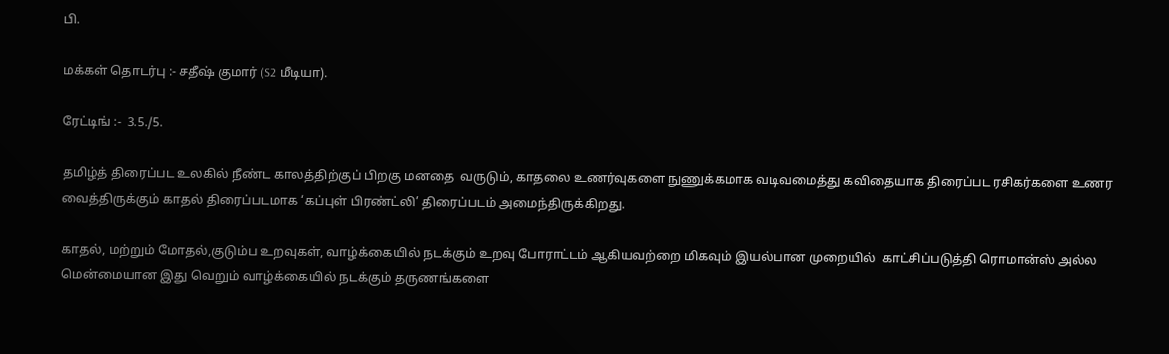பி.

மக்கள் தொடர்பு :- சதீஷ் குமார் (S2 மீடியா).

ரேட்டிங் :-  3.5./5.

தமிழ்த் திரைப்பட உலகில் நீண்ட காலத்திற்குப் பிறகு மனதை  வருடும், காதலை உணர்வுகளை நுணுக்கமாக வடிவமைத்து கவிதையாக திரைப்பட ரசிகர்களை உணர வைத்திருக்கும் காதல் திரைப்படமாக ‘கப்புள் பிரண்ட்லி’ திரைப்படம் அமைந்திருக்கிறது.

காதல், மற்றும் மோதல்,குடும்ப உறவுகள், வாழ்க்கையில் நடக்கும் உறவு போராட்டம் ஆகியவற்றை மிகவும் இயல்பான முறையில்  காட்சிப்படுத்தி ரொமான்ஸ் அல்ல மென்மையான இது வெறும் வாழ்க்கையில் நடக்கும் தருணங்களை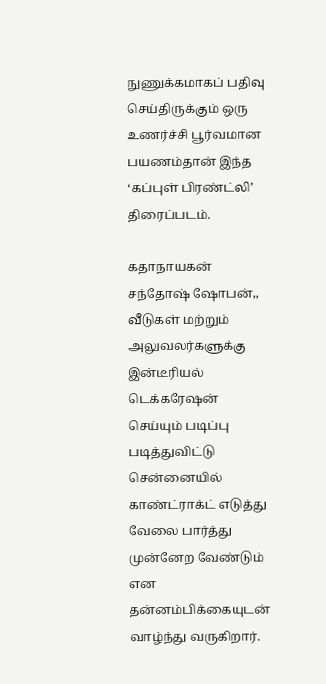நுணுக்கமாகப் பதிவு செய்திருக்கும் ஒரு உணர்ச்சி பூர்வமான பயணம்தான் இந்த ‘கப்புள் பிரண்ட்லி’ திரைப்படம்.

கதாநாயகன் சந்தோஷ் ஷோபன்,, வீடுகள் மற்றும் அலுவலர்களுக்கு இன்டீரியல் டெக்கரேஷன் செய்யும் படிப்பு படித்துவிட்டு சென்னையில்  காண்ட்ராக்ட் எடுத்து வேலை பார்த்து முன்னேற வேண்டும் என தன்னம்பிக்கையுடன் வாழ்ந்து வருகிறார்.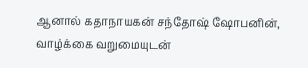ஆனால் கதாநாயகன் சந்தோஷ் ஷோபனின், வாழ்க்கை வறுமையுடன்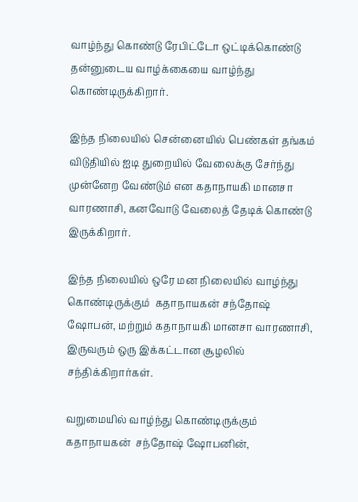வாழ்ந்து கொண்டு ரேபிட்டோ ஒட்டிக்கொண்டு தன்னுடைய வாழ்க்கையை வாழ்ந்து கொண்டிருக்கிறார்.

இந்த நிலையில் சென்னையில் பெண்கள் தங்கம் விடுதியில் ஐடி துறையில் வேலைக்கு சேர்ந்து முன்னேற வேண்டும் என கதாநாயகி மானசா வாரணாசி, கனவோடு வேலைத் தேடிக் கொண்டு இருக்கிறார்.

இந்த நிலையில் ஒரே மன நிலையில் வாழ்ந்து கொண்டிருக்கும்  கதாநாயகன் சந்தோஷ் ஷோபன், மற்றும் கதாநாயகி மானசா வாரணாசி, இருவரும் ஒரு இக்கட்டான சூழலில் சந்திக்கிறார்கள்.

வறுமையில் வாழ்ந்து கொண்டிருக்கும் கதாநாயகன்  சந்தோஷ் ஷோபனின்,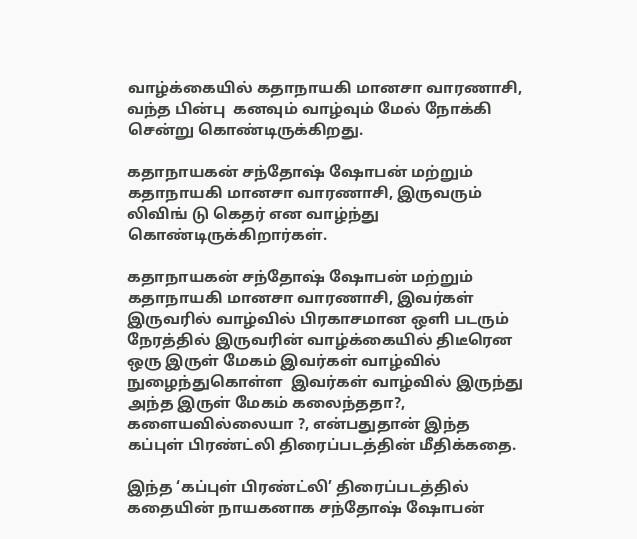வாழ்க்கையில் கதாநாயகி மானசா வாரணாசி, வந்த பின்பு  கனவும் வாழ்வும் மேல் நோக்கி சென்று கொண்டிருக்கிறது.

கதாநாயகன் சந்தோஷ் ஷோபன் மற்றும் கதாநாயகி மானசா வாரணாசி, இருவரும் லிவிங் டு கெதர் என வாழ்ந்து கொண்டிருக்கிறார்கள்.

கதாநாயகன் சந்தோஷ் ஷோபன் மற்றும் கதாநாயகி மானசா வாரணாசி, இவர்கள் இருவரில் வாழ்வில் பிரகாசமான ஒளி படரும் நேரத்தில் இருவரின் வாழ்க்கையில் திடீரென ஒரு இருள் மேகம் இவர்கள் வாழ்வில் நுழைந்துகொள்ள  இவர்கள் வாழ்வில் இருந்து அந்த இருள் மேகம் கலைந்ததா?,  களையவில்லையா ?, என்பதுதான் இந்த கப்புள் பிரண்ட்லி திரைப்படத்தின் மீதிக்கதை.

இந்த ‘கப்புள் பிரண்ட்லி’ திரைப்படத்தில் கதையின் நாயகனாக சந்தோஷ் ஷோபன்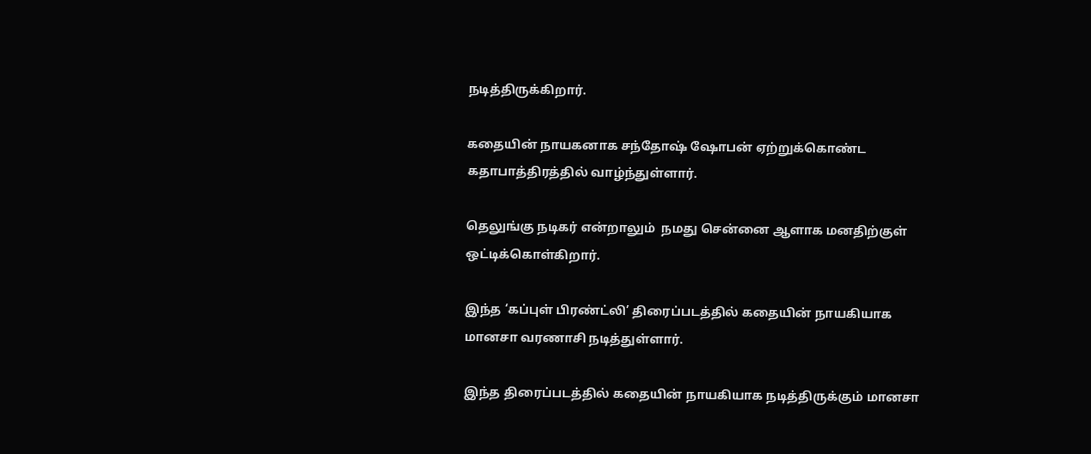நடித்திருக்கிறார்.

கதையின் நாயகனாக சந்தோஷ் ஷோபன் ஏற்றுக்கொண்ட கதாபாத்திரத்தில் வாழ்ந்துள்ளார்.

தெலுங்கு நடிகர் என்றாலும்  நமது சென்னை ஆளாக மனதிற்குள் ஒட்டிக்கொள்கிறார்.

இந்த ‘கப்புள் பிரண்ட்லி’ திரைப்படத்தில் கதையின் நாயகியாக மானசா வரணாசி நடித்துள்ளார்.

இந்த திரைப்படத்தில் கதையின் நாயகியாக நடித்திருக்கும் மானசா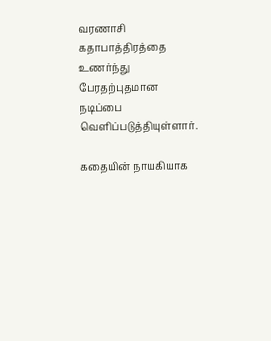வரணாசி கதாபாத்திரத்தை உணர்ந்து பேரதற்புதமான நடிப்பை வெளிப்படுத்தியுள்ளார்.

கதையின் நாயகியாக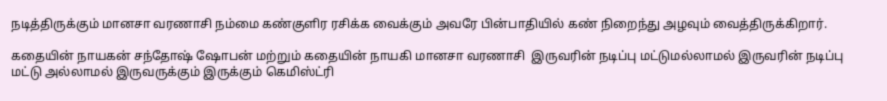நடித்திருக்கும் மானசா வரணாசி நம்மை கண்குளிர ரசிக்க வைக்கும் அவரே பின்பாதியில் கண் நிறைந்து அழவும் வைத்திருக்கிறார்.

கதையின் நாயகன் சந்தோஷ் ஷோபன் மற்றும் கதையின் நாயகி மானசா வரணாசி  இருவரின் நடிப்பு மட்டுமல்லாமல் இருவரின் நடிப்பு மட்டு அல்லாமல் இருவருக்கும் இருக்கும் கெமிஸ்ட்ரி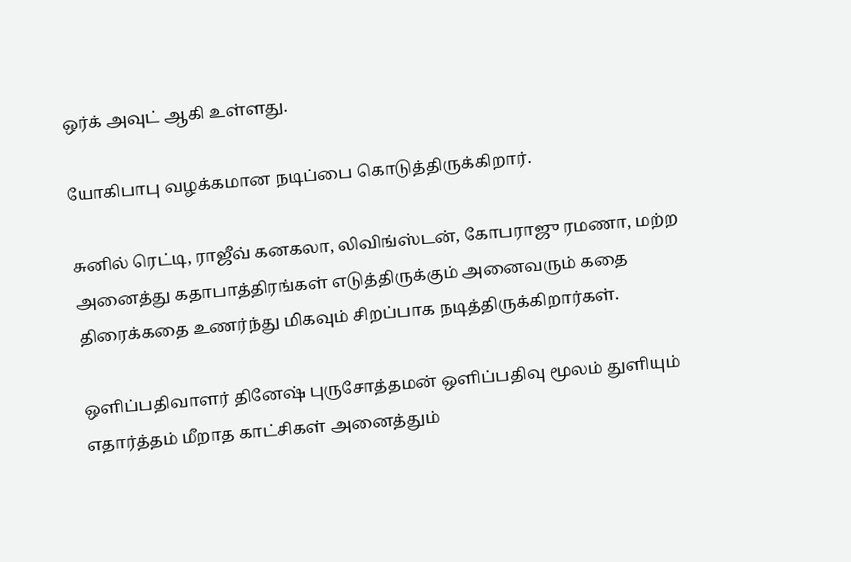ஒர்க் அவுட் ஆகி உள்ளது.

யோகிபாபு வழக்கமான நடிப்பை கொடுத்திருக்கிறார்.

சுனில் ரெட்டி, ராஜீவ் கனகலா, லிவிங்ஸ்டன், கோபராஜு ரமணா, மற்ற அனைத்து கதாபாத்திரங்கள் எடுத்திருக்கும் அனைவரும் கதை திரைக்கதை உணர்ந்து மிகவும் சிறப்பாக நடித்திருக்கிறார்கள்.

ஒளிப்பதிவாளர் தினேஷ் புருசோத்தமன் ஒளிப்பதிவு மூலம் துளியும் எதார்த்தம் மீறாத காட்சிகள் அனைத்தும்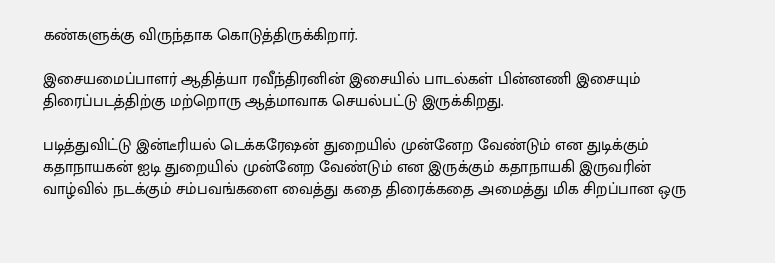கண்களுக்கு விருந்தாக கொடுத்திருக்கிறார்.

இசையமைப்பாளர் ஆதித்யா ரவீந்திரனின் இசையில் பாடல்கள் பின்னணி இசையும் திரைப்படத்திற்கு மற்றொரு ஆத்மாவாக செயல்பட்டு இருக்கிறது.

படித்துவிட்டு இன்டீரியல் டெக்கரேஷன் துறையில் முன்னேற வேண்டும் என துடிக்கும் கதாநாயகன் ஐடி துறையில் முன்னேற வேண்டும் என இருக்கும் கதாநாயகி இருவரின் வாழ்வில் நடக்கும் சம்பவங்களை வைத்து கதை திரைக்கதை அமைத்து மிக சிறப்பான ஒரு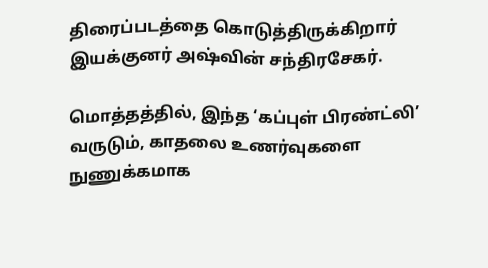திரைப்படத்தை கொடுத்திருக்கிறார் இயக்குனர் அஷ்வின் சந்திரசேகர்.

மொத்தத்தில், இந்த ‘கப்புள் பிரண்ட்லி’ வருடும், காதலை உணர்வுகளை நுணுக்கமாக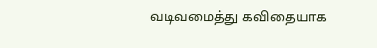வடிவமைத்து கவிதையாக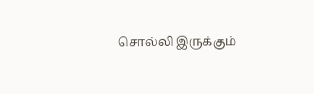சொல்லி இருக்கும்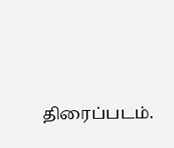திரைப்படம்.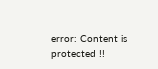error: Content is protected !!